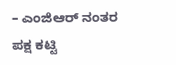– ಎಂಜಿಆರ್ ನಂತರ ಪಕ್ಷ ಕಟ್ಟಿ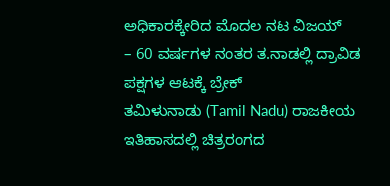ಅಧಿಕಾರಕ್ಕೇರಿದ ಮೊದಲ ನಟ ವಿಜಯ್
– 60 ವರ್ಷಗಳ ನಂತರ ತ.ನಾಡಲ್ಲಿ ದ್ರಾವಿಡ ಪಕ್ಷಗಳ ಆಟಕ್ಕೆ ಬ್ರೇಕ್
ತಮಿಳುನಾಡು (Tamil Nadu) ರಾಜಕೀಯ ಇತಿಹಾಸದಲ್ಲಿ ಚಿತ್ರರಂಗದ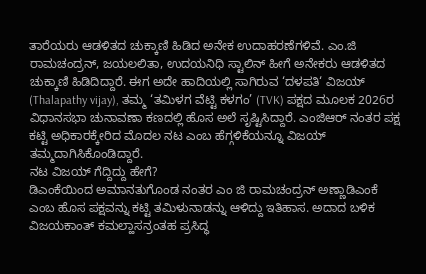ತಾರೆಯರು ಆಡಳಿತದ ಚುಕ್ಕಾಣಿ ಹಿಡಿದ ಅನೇಕ ಉದಾಹರಣೆಗಳಿವೆ. ಎಂ.ಜಿ ರಾಮಚಂದ್ರನ್, ಜಯಲಲಿತಾ, ಉದಯನಿಧಿ ಸ್ಟಾಲಿನ್ ಹೀಗೆ ಅನೇಕರು ಆಡಳಿತದ ಚುಕ್ಕಾಣಿ ಹಿಡಿದಿದ್ದಾರೆ. ಈಗ ಅದೇ ಹಾದಿಯಲ್ಲಿ ಸಾಗಿರುವ ‘ದಳಪತಿ‘ ವಿಜಯ್ (Thalapathy vijay), ತಮ್ಮ ‘ತಮಿಳಗ ವೆಟ್ಟಿ ಕಳಗಂ’ (TVK) ಪಕ್ಷದ ಮೂಲಕ 2026ರ ವಿಧಾನಸಭಾ ಚುನಾವಣಾ ಕಣದಲ್ಲಿ ಹೊಸ ಅಲೆ ಸೃಷ್ಟಿಸಿದ್ದಾರೆ. ಎಂಜಿಆರ್ ನಂತರ ಪಕ್ಷ ಕಟ್ಟಿ ಅಧಿಕಾರಕ್ಕೇರಿದ ಮೊದಲ ನಟ ಎಂಬ ಹೆಗ್ಗಳಿಕೆಯನ್ನೂ ವಿಜಯ್ ತಮ್ಮದಾಗಿಸಿಕೊಂಡಿದ್ದಾರೆ.
ನಟ ವಿಜಯ್ ಗೆದ್ದಿದ್ದು ಹೇಗೆ?
ಡಿಎಂಕೆಯಿಂದ ಅಮಾನತುಗೊಂಡ ನಂತರ ಎಂ ಜಿ ರಾಮಚಂದ್ರನ್ ಅಣ್ಣಾಡಿಎಂಕೆ ಎಂಬ ಹೊಸ ಪಕ್ಷವನ್ನು ಕಟ್ಟಿ ತಮಿಳುನಾಡನ್ನು ಆಳಿದ್ದು ಇತಿಹಾಸ. ಅದಾದ ಬಳಿಕ ವಿಜಯಕಾಂತ್ ಕಮಲ್ಹಾಸನ್ರಂತಹ ಪ್ರಸಿದ್ಧ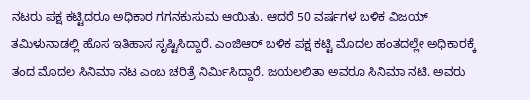ನಟರು ಪಕ್ಷ ಕಟ್ಟಿದರೂ ಅಧಿಕಾರ ಗಗನಕುಸುಮ ಆಯಿತು. ಆದರೆ 50 ವರ್ಷಗಳ ಬಳಿಕ ವಿಜಯ್ ತಮಿಳುನಾಡಲ್ಲಿ ಹೊಸ ಇತಿಹಾಸ ಸೃಷ್ಟಿಸಿದ್ದಾರೆ. ಎಂಜಿಆರ್ ಬಳಿಕ ಪಕ್ಷ ಕಟ್ಟಿ ಮೊದಲ ಹಂತದಲ್ಲೇ ಅಧಿಕಾರಕ್ಕೆ ತಂದ ಮೊದಲ ಸಿನಿಮಾ ನಟ ಎಂಬ ಚರಿತ್ರೆ ನಿರ್ಮಿಸಿದ್ದಾರೆ. ಜಯಲಲಿತಾ ಅವರೂ ಸಿನಿಮಾ ನಟಿ. ಅವರು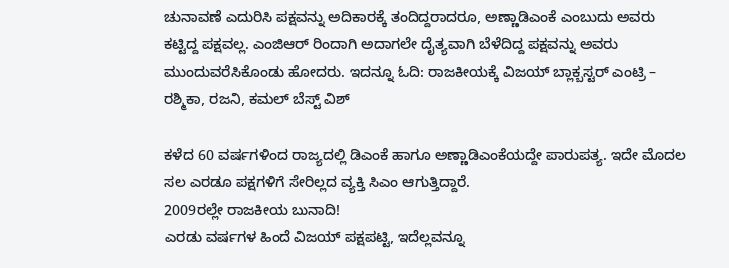ಚುನಾವಣೆ ಎದುರಿಸಿ ಪಕ್ಷವನ್ನು ಅದಿಕಾರಕ್ಕೆ ತಂದಿದ್ದರಾದರೂ, ಅಣ್ಣಾಡಿಎಂಕೆ ಎಂಬುದು ಅವರು ಕಟ್ಟಿದ್ದ ಪಕ್ಷವಲ್ಲ. ಎಂಜಿಆರ್ ರಿಂದಾಗಿ ಅದಾಗಲೇ ದೈತ್ಯವಾಗಿ ಬೆಳೆದಿದ್ದ ಪಕ್ಷವನ್ನು ಅವರು ಮುಂದುವರೆಸಿಕೊಂಡು ಹೋದರು. ಇದನ್ನೂ ಓದಿ: ರಾಜಕೀಯಕ್ಕೆ ವಿಜಯ್ ಬ್ಲಾಕ್ಬಸ್ಟರ್ ಎಂಟ್ರಿ – ರಶ್ಮಿಕಾ, ರಜನಿ, ಕಮಲ್ ಬೆಸ್ಟ್ ವಿಶ್

ಕಳೆದ 60 ವರ್ಷಗಳಿಂದ ರಾಜ್ಯದಲ್ಲಿ ಡಿಎಂಕೆ ಹಾಗೂ ಅಣ್ಣಾಡಿಎಂಕೆಯದ್ದೇ ಪಾರುಪತ್ಯ. ಇದೇ ಮೊದಲ ಸಲ ಎರಡೂ ಪಕ್ಷಗಳಿಗೆ ಸೇರಿಲ್ಲದ ವ್ಯಕ್ತಿ ಸಿಎಂ ಆಗುತ್ತಿದ್ದಾರೆ.
2009ರಲ್ಲೇ ರಾಜಕೀಯ ಬುನಾದಿ!
ಎರಡು ವರ್ಷಗಳ ಹಿಂದೆ ವಿಜಯ್ ಪಕ್ಷಪಟ್ಟಿ, ಇದೆಲ್ಲವನ್ನೂ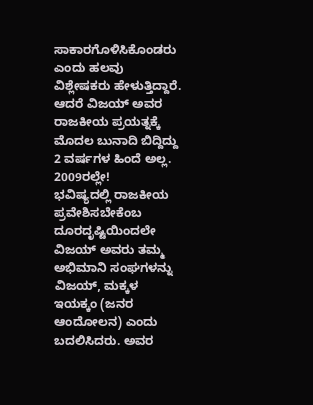ಸಾಕಾರಗೊಳಿಸಿಕೊಂಡರು ಎಂದು ಹಲವು ವಿಶ್ಲೇಷಕರು ಹೇಳುತ್ತಿದ್ದಾರೆ. ಆದರೆ ವಿಜಯ್ ಅವರ ರಾಜಕೀಯ ಪ್ರಯತ್ನಕ್ಕೆ ಮೊದಲ ಬುನಾದಿ ಬಿದ್ದಿದ್ದು 2 ವರ್ಷಗಳ ಹಿಂದೆ ಅಲ್ಲ. 2009ರಲ್ಲೇ!
ಭವಿಷ್ಯದಲ್ಲಿ ರಾಜಕೀಯ ಪ್ರವೇಶಿಸಬೇಕೆಂಬ ದೂರದೃಷ್ಟಿಯಿಂದಲೇ ವಿಜಯ್ ಅವರು ತಮ್ಮ ಅಭಿಮಾನಿ ಸಂಘಗಳನ್ನು ವಿಜಯ್, ಮಕ್ಕಳ ಇಯಕ್ಕಂ (ಜನರ ಆಂದೋಲನ) ಎಂದು ಬದಲಿಸಿದರು. ಅವರ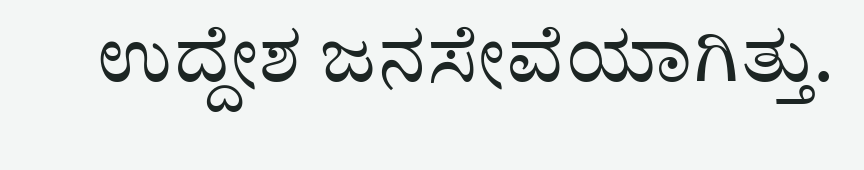ಉದ್ದೇಶ ಜನಸೇವೆಯಾಗಿತ್ತು.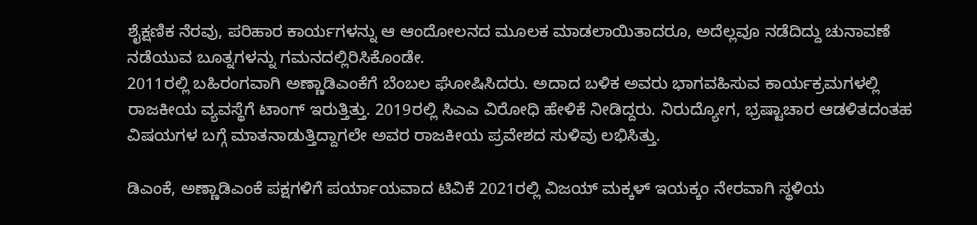ಶೈಕ್ಷಣಿಕ ನೆರವು, ಪರಿಹಾರ ಕಾರ್ಯಗಳನ್ನು ಆ ಆಂದೋಲನದ ಮೂಲಕ ಮಾಡಲಾಯಿತಾದರೂ, ಅದೆಲ್ಲವೂ ನಡೆದಿದ್ದು ಚುನಾವಣೆ ನಡೆಯುವ ಬೂತ್ನಗಳನ್ನು ಗಮನದಲ್ಲಿರಿಸಿಕೊಂಡೇ.
2011ರಲ್ಲಿ ಬಹಿರಂಗವಾಗಿ ಅಣ್ಣಾಡಿಎಂಕೆಗೆ ಬೆಂಬಲ ಘೋಷಿಸಿದರು. ಅದಾದ ಬಳಿಕ ಅವರು ಭಾಗವಹಿಸುವ ಕಾರ್ಯಕ್ರಮಗಳಲ್ಲಿ ರಾಜಕೀಯ ವ್ಯವಸ್ಥೆಗೆ ಟಾಂಗ್ ಇರುತ್ತಿತ್ತು. 2019ರಲ್ಲಿ ಸಿಎಎ ವಿರೋಧಿ ಹೇಳಿಕೆ ನೀಡಿದ್ದರು. ನಿರುದ್ಯೋಗ, ಭ್ರಷ್ಟಾಚಾರ ಆಡಳಿತದಂತಹ ವಿಷಯಗಳ ಬಗ್ಗೆ ಮಾತನಾಡುತ್ತಿದ್ದಾಗಲೇ ಅವರ ರಾಜಕೀಯ ಪ್ರವೇಶದ ಸುಳಿವು ಲಭಿಸಿತ್ತು.

ಡಿಎಂಕೆ, ಅಣ್ಣಾಡಿಎಂಕೆ ಪಕ್ಷಗಳಿಗೆ ಪರ್ಯಾಯವಾದ ಟಿವಿಕೆ 2021ರಲ್ಲಿ ವಿಜಯ್ ಮಕ್ಕಳ್ ಇಯಕ್ಕಂ ನೇರವಾಗಿ ಸ್ಥಳಿಯ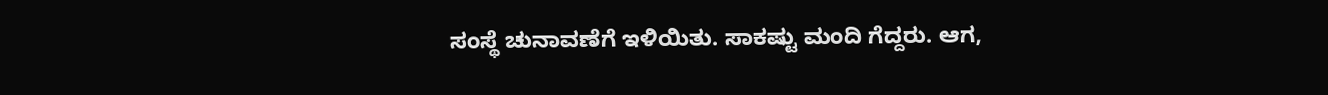ಸಂಸ್ಥೆ ಚುನಾವಣೆಗೆ ಇಳಿಯಿತು. ಸಾಕಷ್ಟು ಮಂದಿ ಗೆದ್ದರು. ಆಗ,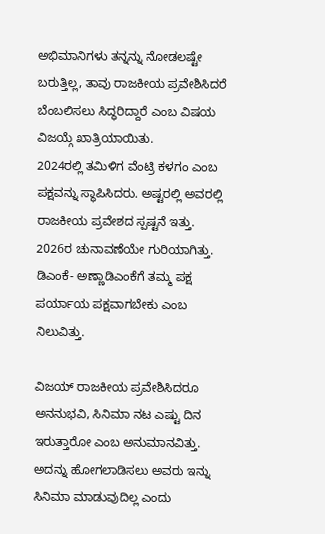ಅಭಿಮಾನಿಗಳು ತನ್ನನ್ನು ನೋಡಲಷ್ಟೇ ಬರುತ್ತಿಲ್ಲ, ತಾವು ರಾಜಕೀಯ ಪ್ರವೇಶಿಸಿದರೆ ಬೆಂಬಲಿಸಲು ಸಿದ್ಧರಿದ್ದಾರೆ ಎಂಬ ವಿಷಯ ವಿಜಯ್ಗೆ ಖಾತ್ರಿಯಾಯಿತು.
2024ರಲ್ಲಿ ತಮಿಳಿಗ ವೆಂಟ್ರಿ ಕಳಗಂ ಎಂಬ ಪಕ್ಷವನ್ನು ಸ್ಥಾಪಿಸಿದರು. ಅಷ್ಟರಲ್ಲಿ ಅವರಲ್ಲಿ ರಾಜಕೀಯ ಪ್ರವೇಶದ ಸ್ಪಷ್ಟನೆ ಇತ್ತು. 2026ರ ಚುನಾವಣೆಯೇ ಗುರಿಯಾಗಿತ್ತು. ಡಿಎಂಕೆ- ಅಣ್ಣಾಡಿಎಂಕೆಗೆ ತಮ್ಮ ಪಕ್ಷ ಪರ್ಯಾಯ ಪಕ್ಷವಾಗಬೇಕು ಎಂಬ ನಿಲುವಿತ್ತು.

ವಿಜಯ್ ರಾಜಕೀಯ ಪ್ರವೇಶಿಸಿದರೂ ಅನನುಭವಿ, ಸಿನಿಮಾ ನಟ ಎಷ್ಟು ದಿನ ಇರುತ್ತಾರೋ ಎಂಬ ಅನುಮಾನವಿತ್ತು. ಅದನ್ನು ಹೋಗಲಾಡಿಸಲು ಅವರು ಇನ್ನು ಸಿನಿಮಾ ಮಾಡುವುದಿಲ್ಲ ಎಂದು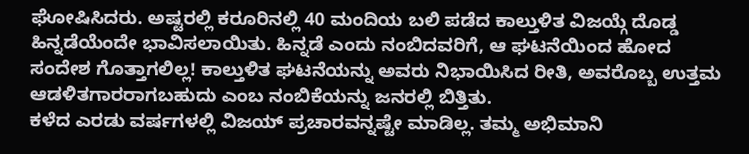ಘೋಷಿಸಿದರು. ಅಷ್ಟರಲ್ಲಿ ಕರೂರಿನಲ್ಲಿ 40 ಮಂದಿಯ ಬಲಿ ಪಡೆದ ಕಾಲ್ತುಳಿತ ವಿಜಯ್ಗೆ ದೊಡ್ಡ ಹಿನ್ನಡೆಯೆಂದೇ ಭಾವಿಸಲಾಯಿತು. ಹಿನ್ನಡೆ ಎಂದು ನಂಬಿದವರಿಗೆ, ಆ ಘಟನೆಯಿಂದ ಹೋದ ಸಂದೇಶ ಗೊತ್ತಾಗಲಿಲ್ಲ! ಕಾಲ್ತುಳಿತ ಘಟನೆಯನ್ನು ಅವರು ನಿಭಾಯಿಸಿದ ರೀತಿ, ಅವರೊಬ್ಬ ಉತ್ತಮ ಆಡಳಿತಗಾರರಾಗಬಹುದು ಎಂಬ ನಂಬಿಕೆಯನ್ನು ಜನರಲ್ಲಿ ಬಿತ್ತಿತು.
ಕಳೆದ ಎರಡು ವರ್ಷಗಳಲ್ಲಿ ವಿಜಯ್ ಪ್ರಚಾರವನ್ನಷ್ಟೇ ಮಾಡಿಲ್ಲ. ತಮ್ಮ ಅಭಿಮಾನಿ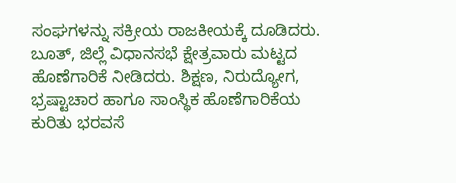ಸಂಘಗಳನ್ನು ಸಕ್ರೀಯ ರಾಜಕೀಯಕ್ಕೆ ದೂಡಿದರು. ಬೂತ್, ಜಿಲ್ಲೆ ವಿಧಾನಸಭೆ ಕ್ಷೇತ್ರವಾರು ಮಟ್ಟದ ಹೊಣೆಗಾರಿಕೆ ನೀಡಿದರು. ಶಿಕ್ಷಣ, ನಿರುದ್ಯೋಗ, ಭ್ರಷ್ಟಾಚಾರ ಹಾಗೂ ಸಾಂಸ್ಥಿಕ ಹೊಣೆಗಾರಿಕೆಯ ಕುರಿತು ಭರವಸೆ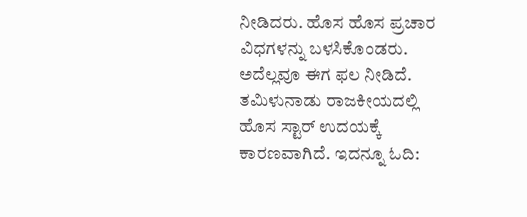ನೀಡಿದರು. ಹೊಸ ಹೊಸ ಪ್ರಚಾರ ವಿಧಗಳನ್ನು ಬಳಸಿಕೊಂಡರು. ಅದೆಲ್ಲವೂ ಈಗ ಫಲ ನೀಡಿದೆ. ತಮಿಳುನಾಡು ರಾಜಕೀಯದಲ್ಲಿ ಹೊಸ ಸ್ಟಾರ್ ಉದಯಕ್ಕೆ ಕಾರಣವಾಗಿದೆ. ಇದನ್ನೂ ಓದಿ: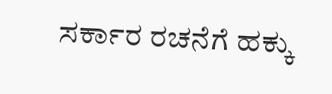ಸರ್ಕಾರ ರಚನೆಗೆ ಹಕ್ಕು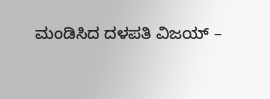ಮಂಡಿಸಿದ ದಳಪತಿ ವಿಜಯ್ –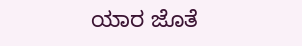ಯಾರ ಜೊತೆ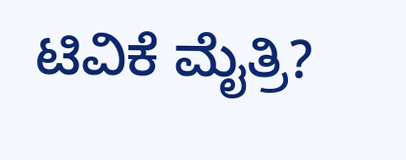ಟಿವಿಕೆ ಮೈತ್ರಿ?